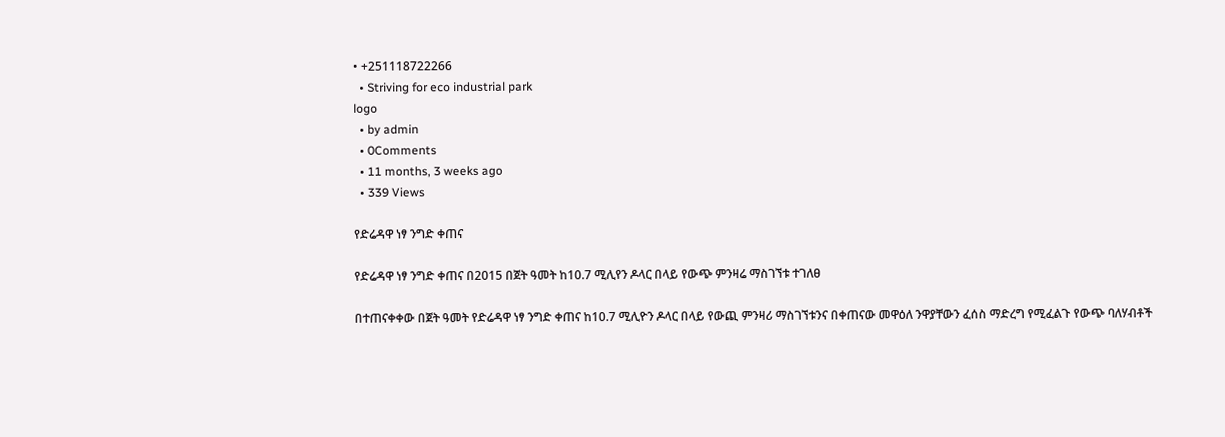• +251118722266
  • Striving for eco industrial park
logo
  • by admin
  • 0Comments
  • 11 months, 3 weeks ago
  • 339 Views

የድሬዳዋ ነፃ ንግድ ቀጠና

የድሬዳዋ ነፃ ንግድ ቀጠና በ2015 በጀት ዓመት ከ10.7 ሚሊየን ዶላር በላይ የውጭ ምንዛሬ ማስገኘቱ ተገለፀ

በተጠናቀቀው በጀት ዓመት የድሬዳዋ ነፃ ንግድ ቀጠና ከ10.7 ሚሊዮን ዶላር በላይ የውጪ ምንዛሪ ማስገኘቱንና በቀጠናው መዋዕለ ንዋያቸውን ፈሰስ ማድረግ የሚፈልጉ የውጭ ባለሃብቶች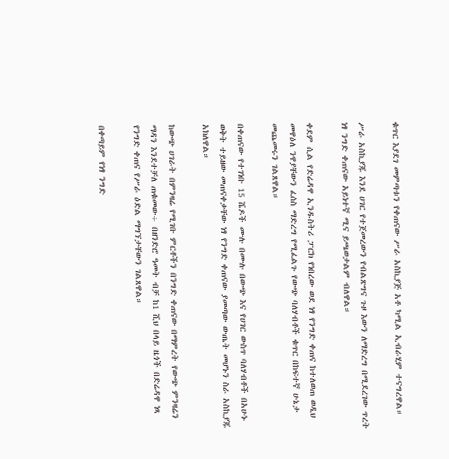ቁጥር እያደገ መምጣቱን የቀጠናው ሥራ አስኪያጅ አቶ ካሚል ኢብራሂም ተናግረዋል።

ሥራ አስኪያጁ እንደ ሀገር የተጀመረውን የብልጽግና ጉዞ እውን ለማድረግ በሚደረገው ጥረት ነፃ ንግድ ቀጠናው አይነተኛ ሚና ይጫወታልም ብለዋል።

ቀደም ሲል የድሬዳዋ ኢንዱስትሪ ፓርክ የነበረው ወደ ነፃ የንግድ ቀጠና ከተለወጠ ወዲህ መዋዕለ ንዋያቸውን ፈሰስ ማድረግ የሚፈልጉ የውጭ ባለሃብቶች ቁጥር በከፍተኛ ሁኔታ መጨመሩን ገልጸዋል።

በቀጠናው የተገነቡ 15 ሼዶች ሙሉ በሙሉ በውጭ እና የሀገር ውስጥ ባለሃብቶች በአሁኑ ወቅት ተይዘው መጠናቀቃቸው ነፃ የንግድ ቀጠናው ያመጣው ውጤት መሆኑን ስራ አስኪያጁ አክለዋል።

ከውጭ ሀገራት በምንዛሬ የሚገቡ ምርቶችን በንግድ ቀጠናው በማምረት የውጭ ምንዛሬን ማዳን እንደተቻለ ጠቁመው÷ በዘንድሮ ዓመት ብቻ ከ1 ሺህ በላይ ዜጎች በድሬዳዋ ነጻ የንግድ ቀጠና የሥራ ዕድል ማግኘታቸውን ገልጸዋል።

በቀጣይም የነፃ ንግድ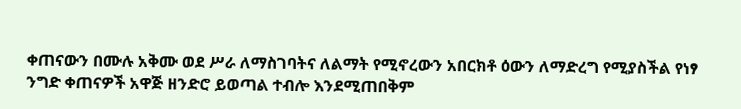ቀጠናውን በሙሉ አቅሙ ወደ ሥራ ለማስገባትና ለልማት የሚኖረውን አበርክቶ ዕውን ለማድረግ የሚያስችል የነፃ ንግድ ቀጠናዎች አዋጅ ዘንድሮ ይወጣል ተብሎ እንደሚጠበቅም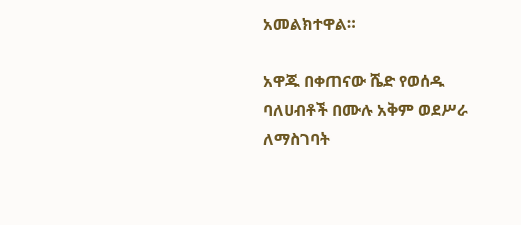አመልክተዋል።

አዋጁ በቀጠናው ሼድ የወሰዱ ባለሀብቶች በሙሉ አቅም ወደሥራ ለማስገባት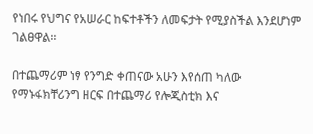የነበሩ የህግና የአሠራር ከፍተቶችን ለመፍታት የሚያስችል እንደሆነም ገልፀዋል፡፡

በተጨማሪም ነፃ የንግድ ቀጠናው አሁን እየሰጠ ካለው የማኑፋክቸሪንግ ዘርፍ በተጨማሪ የሎጂስቲክ እና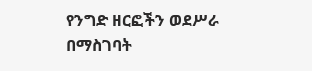የንግድ ዘርፎችን ወደሥራ በማስገባት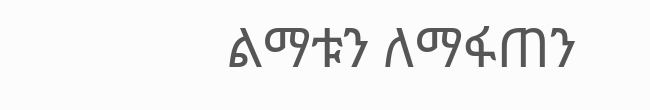ልማቱን ለማፋጠን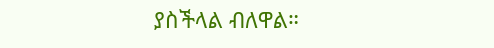ያስችላል ብለዋል።